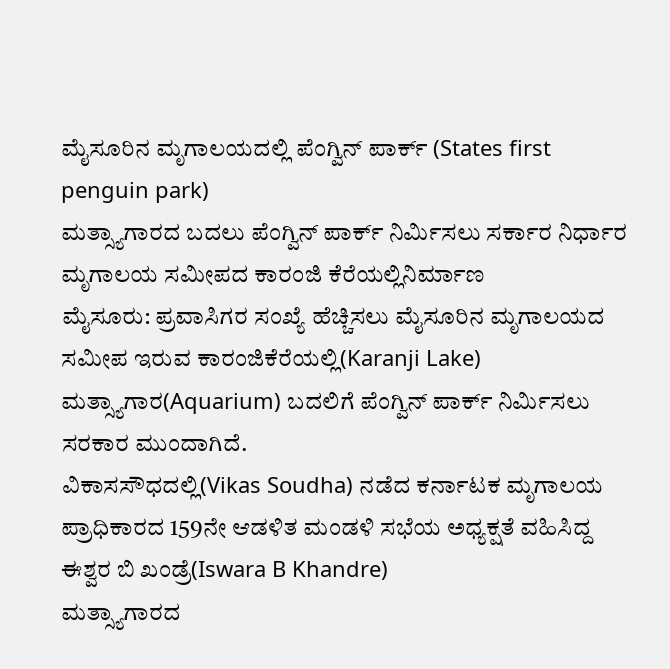ಮೈಸೂರಿನ ಮೃಗಾಲಯದಲ್ಲಿ ಪೆಂಗ್ವಿನ್ ಪಾರ್ಕ್ (States first penguin park)
ಮತ್ಸ್ಯಾಗಾರದ ಬದಲು ಪೆಂಗ್ವಿನ್ ಪಾರ್ಕ್ ನಿರ್ಮಿಸಲು ಸರ್ಕಾರ ನಿರ್ಧಾರ
ಮೃಗಾಲಯ ಸಮೀಪದ ಕಾರಂಜಿ ಕೆರೆಯಲ್ಲಿನಿರ್ಮಾಣ
ಮೈಸೂರು: ಪ್ರವಾಸಿಗರ ಸಂಖ್ಯೆ ಹೆಚ್ಚಿಸಲು ಮೈಸೂರಿನ ಮೃಗಾಲಯದ ಸಮೀಪ ಇರುವ ಕಾರಂಜಿಕೆರೆಯಲ್ಲಿ(Karanji Lake) ಮತ್ಸ್ಯಾಗಾರ(Aquarium) ಬದಲಿಗೆ ಪೆಂಗ್ವಿನ್ ಪಾರ್ಕ್ ನಿರ್ಮಿಸಲು ಸರಕಾರ ಮುಂದಾಗಿದೆ.
ವಿಕಾಸಸೌಧದಲ್ಲಿ(Vikas Soudha) ನಡೆದ ಕರ್ನಾಟಕ ಮೃಗಾಲಯ ಪ್ರಾಧಿಕಾರದ 159ನೇ ಆಡಳಿತ ಮಂಡಳಿ ಸಭೆಯ ಅಧ್ಯಕ್ಷತೆ ವಹಿಸಿದ್ದ ಈಶ್ವರ ಬಿ ಖಂಡ್ರೆ(Iswara B Khandre)
ಮತ್ಸ್ಯಾಗಾರದ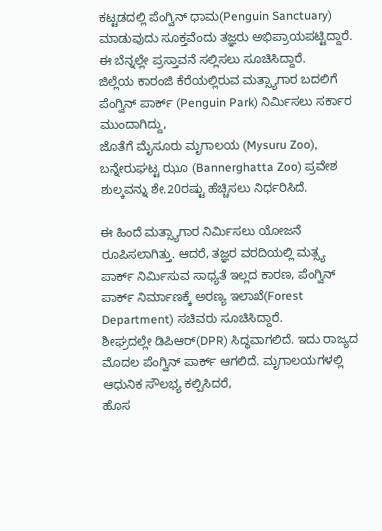ಕಟ್ಟಡದಲ್ಲಿ ಪೆಂಗ್ವಿನ್ ಧಾಮ(Penguin Sanctuary) ಮಾಡುವುದು ಸೂಕ್ತವೆಂದು ತಜ್ಞರು ಅಭಿಪ್ರಾಯಪಟ್ಟಿದ್ದಾರೆ. ಈ ಬೆನ್ನಲ್ಲೇ ಪ್ರಸ್ತಾವನೆ ಸಲ್ಲಿಸಲು ಸೂಚಿಸಿದ್ದಾರೆ.
ಜಿಲ್ಲೆಯ ಕಾರಂಜಿ ಕೆರೆಯಲ್ಲಿರುವ ಮತ್ಸ್ಯಾಗಾರ ಬದಲಿಗೆ ಪೆಂಗ್ವಿನ್ ಪಾರ್ಕ್ (Penguin Park) ನಿರ್ಮಿಸಲು ಸರ್ಕಾರ ಮುಂದಾಗಿದ್ದು,
ಜೊತೆಗೆ ಮೈಸೂರು ಮೃಗಾಲಯ (Mysuru Zoo), ಬನ್ನೇರುಘಟ್ಟ ಝೂ (Bannerghatta Zoo) ಪ್ರವೇಶ ಶುಲ್ಕವನ್ನು ಶೇ.20ರಷ್ಟು ಹೆಚ್ಚಿಸಲು ನಿರ್ಧರಿಸಿದೆ.

ಈ ಹಿಂದೆ ಮತ್ಸ್ಯಾಗಾರ ನಿರ್ಮಿಸಲು ಯೋಜನೆ ರೂಪಿಸಲಾಗಿತ್ತು. ಆದರೆ, ತಜ್ಞರ ವರದಿಯಲ್ಲಿ ಮತ್ಸ್ಯ ಪಾರ್ಕ್ ನಿರ್ಮಿಸುವ ಸಾಧ್ಯತೆ ಇಲ್ಲದ ಕಾರಣ, ಪೆಂಗ್ವಿನ್ ಪಾರ್ಕ್ ನಿರ್ಮಾಣಕ್ಕೆ ಅರಣ್ಯ ಇಲಾಖೆ(Forest Department) ಸಚಿವರು ಸೂಚಿಸಿದ್ದಾರೆ.
ಶೀಘ್ರದಲ್ಲೇ ಡಿಪಿಆರ್(DPR) ಸಿದ್ಧವಾಗಲಿದೆ. ಇದು ರಾಜ್ಯದ ಮೊದಲ ಪೆಂಗ್ವಿನ್ ಪಾರ್ಕ್ ಆಗಲಿದೆ. ಮೃಗಾಲಯಗಳಲ್ಲಿ ಆಧುನಿಕ ಸೌಲಭ್ಯ ಕಲ್ಪಿಸಿದರೆ,
ಹೊಸ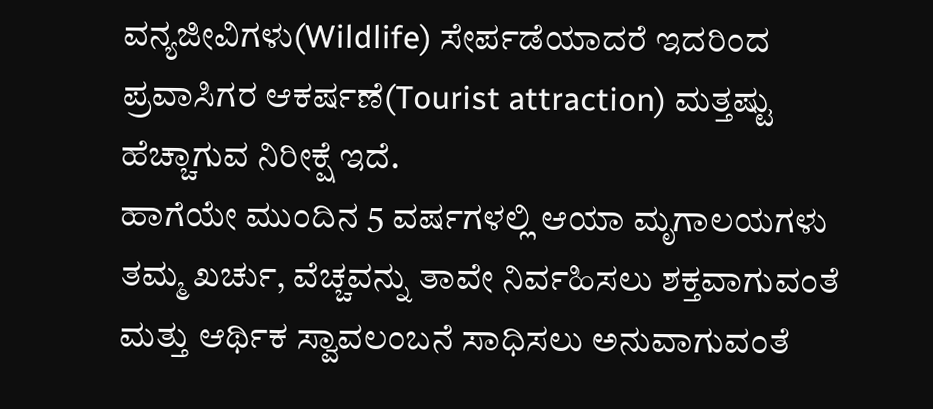ವನ್ಯಜೀವಿಗಳು(Wildlife) ಸೇರ್ಪಡೆಯಾದರೆ ಇದರಿಂದ ಪ್ರವಾಸಿಗರ ಆಕರ್ಷಣೆ(Tourist attraction) ಮತ್ತಷ್ಟು ಹೆಚ್ಚಾಗುವ ನಿರೀಕ್ಷೆ ಇದೆ.
ಹಾಗೆಯೇ ಮುಂದಿನ 5 ವರ್ಷಗಳಲ್ಲಿ ಆಯಾ ಮೃಗಾಲಯಗಳು ತಮ್ಮ ಖರ್ಚು, ವೆಚ್ಚವನ್ನು ತಾವೇ ನಿರ್ವಹಿಸಲು ಶಕ್ತವಾಗುವಂತೆ ಮತ್ತು ಆರ್ಥಿಕ ಸ್ವಾವಲಂಬನೆ ಸಾಧಿಸಲು ಅನುವಾಗುವಂತೆ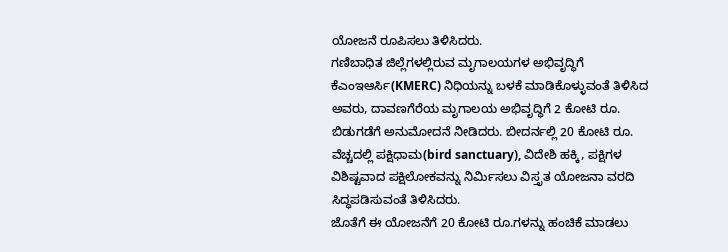ಯೋಜನೆ ರೂಪಿಸಲು ತಿಳಿಸಿದರು.
ಗಣಿಬಾಧಿತ ಜಿಲ್ಲೆಗಳಲ್ಲಿರುವ ಮೃಗಾಲಯಗಳ ಅಭಿವೃದ್ಧಿಗೆ ಕೆಎಂಇಆರ್ಸಿ(KMERC) ನಿಧಿಯನ್ನು ಬಳಕೆ ಮಾಡಿಕೊಳ್ಳುವಂತೆ ತಿಳಿಸಿದ ಅವರು, ದಾವಣಗೆರೆಯ ಮೃಗಾಲಯ ಅಭಿವೃದ್ಧಿಗೆ 2 ಕೋಟಿ ರೂ.
ಬಿಡುಗಡೆಗೆ ಅನುಮೋದನೆ ನೀಡಿದರು. ಬೀದರ್ನಲ್ಲಿ 20 ಕೋಟಿ ರೂ. ವೆಚ್ಚದಲ್ಲಿ ಪಕ್ಷಿಧಾಮ(bird sanctuary), ವಿದೇಶಿ ಹಕ್ಕಿ, ಪಕ್ಷಿಗಳ ವಿಶಿಷ್ಟವಾದ ಪಕ್ಷಿಲೋಕವನ್ನು ನಿರ್ಮಿಸಲು ವಿಸ್ತೃತ ಯೋಜನಾ ವರದಿ ಸಿದ್ಧಪಡಿಸುವಂತೆ ತಿಳಿಸಿದರು.
ಜೊತೆಗೆ ಈ ಯೋಜನೆಗೆ 20 ಕೋಟಿ ರೂ.ಗಳನ್ನು ಹಂಚಿಕೆ ಮಾಡಲು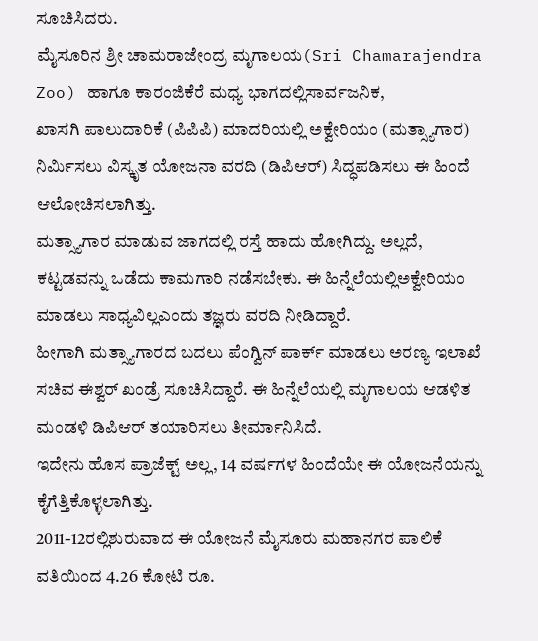ಸೂಚಿಸಿದರು.
ಮೈಸೂರಿನ ಶ್ರೀ ಚಾಮರಾಜೇಂದ್ರ ಮೃಗಾಲಯ(Sri Chamarajendra Zoo) ಹಾಗೂ ಕಾರಂಜಿಕೆರೆ ಮಧ್ಯ ಭಾಗದಲ್ಲಿಸಾರ್ವಜನಿಕ,
ಖಾಸಗಿ ಪಾಲುದಾರಿಕೆ (ಪಿಪಿಪಿ) ಮಾದರಿಯಲ್ಲಿ ಅಕ್ವೇರಿಯಂ (ಮತ್ಸ್ಯಾಗಾರ) ನಿರ್ಮಿಸಲು ವಿಸ್ಕೃತ ಯೋಜನಾ ವರದಿ (ಡಿಪಿಆರ್) ಸಿದ್ಧಪಡಿಸಲು ಈ ಹಿಂದೆ ಆಲೋಚಿಸಲಾಗಿತ್ತು.
ಮತ್ಸ್ಯಾಗಾರ ಮಾಡುವ ಜಾಗದಲ್ಲಿ ರಸ್ತೆ ಹಾದು ಹೋಗಿದ್ದು. ಅಲ್ಲದೆ, ಕಟ್ಟಡವನ್ನು ಒಡೆದು ಕಾಮಗಾರಿ ನಡೆಸಬೇಕು. ಈ ಹಿನ್ನೆಲೆಯಲ್ಲಿಅಕ್ವೇರಿಯಂ ಮಾಡಲು ಸಾಧ್ಯವಿಲ್ಲಎಂದು ತಜ್ಞರು ವರದಿ ನೀಡಿದ್ದಾರೆ.
ಹೀಗಾಗಿ ಮತ್ಸ್ಯಾಗಾರದ ಬದಲು ಪೆಂಗ್ವಿನ್ ಪಾರ್ಕ್ ಮಾಡಲು ಅರಣ್ಯ ಇಲಾಖೆ ಸಚಿವ ಈಶ್ವರ್ ಖಂಡ್ರೆ ಸೂಚಿಸಿದ್ದಾರೆ. ಈ ಹಿನ್ನೆಲೆಯಲ್ಲಿ ಮೃಗಾಲಯ ಆಡಳಿತ ಮಂಡಳಿ ಡಿಪಿಆರ್ ತಯಾರಿಸಲು ತೀರ್ಮಾನಿಸಿದೆ.
ಇದೇನು ಹೊಸ ಪ್ರಾಜೆಕ್ಟ್ ಅಲ್ಲ, 14 ವರ್ಷಗಳ ಹಿಂದೆಯೇ ಈ ಯೋಜನೆಯನ್ನು ಕೈಗೆತ್ತಿಕೊಳ್ಳಲಾಗಿತ್ತು.
2011-12ರಲ್ಲಿಶುರುವಾದ ಈ ಯೋಜನೆ ಮೈಸೂರು ಮಹಾನಗರ ಪಾಲಿಕೆ ವತಿಯಿಂದ 4.26 ಕೋಟಿ ರೂ.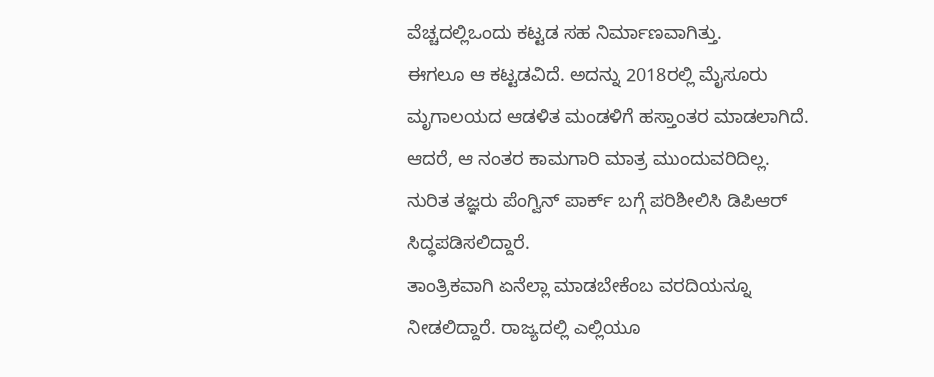ವೆಚ್ಚದಲ್ಲಿಒಂದು ಕಟ್ಟಡ ಸಹ ನಿರ್ಮಾಣವಾಗಿತ್ತು.
ಈಗಲೂ ಆ ಕಟ್ಟಡವಿದೆ. ಅದನ್ನು 2018ರಲ್ಲಿ ಮೈಸೂರು ಮೃಗಾಲಯದ ಆಡಳಿತ ಮಂಡಳಿಗೆ ಹಸ್ತಾಂತರ ಮಾಡಲಾಗಿದೆ. ಆದರೆ, ಆ ನಂತರ ಕಾಮಗಾರಿ ಮಾತ್ರ ಮುಂದುವರಿದಿಲ್ಲ.
ನುರಿತ ತಜ್ಞರು ಪೆಂಗ್ವಿನ್ ಪಾರ್ಕ್ ಬಗ್ಗೆ ಪರಿಶೀಲಿಸಿ ಡಿಪಿಆರ್ ಸಿದ್ಧಪಡಿಸಲಿದ್ದಾರೆ.
ತಾಂತ್ರಿಕವಾಗಿ ಏನೆಲ್ಲಾ ಮಾಡಬೇಕೆಂಬ ವರದಿಯನ್ನೂ ನೀಡಲಿದ್ದಾರೆ. ರಾಜ್ಯದಲ್ಲಿ ಎಲ್ಲಿಯೂ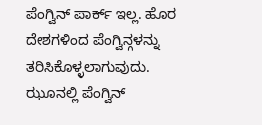ಪೆಂಗ್ವಿನ್ ಪಾರ್ಕ್ ಇಲ್ಲ. ಹೊರ ದೇಶಗಳಿಂದ ಪೆಂಗ್ವಿನ್ಗಳನ್ನು ತರಿಸಿಕೊಳ್ಳಲಾಗುವುದು.
ಝೂನಲ್ಲಿ ಪೆಂಗ್ವಿನ್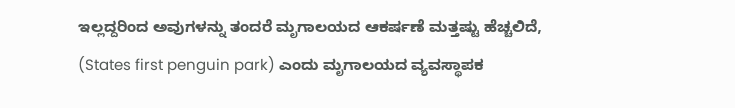ಇಲ್ಲದ್ದರಿಂದ ಅವುಗಳನ್ನು ತಂದರೆ ಮೃಗಾಲಯದ ಆಕರ್ಷಣೆ ಮತ್ತಷ್ಟು ಹೆಚ್ಚಲಿದೆ, (States first penguin park) ಎಂದು ಮೃಗಾಲಯದ ವ್ಯವಸ್ಥಾಪಕ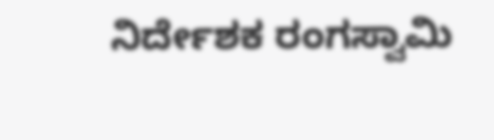ನಿರ್ದೇಶಕ ರಂಗಸ್ವಾಮಿ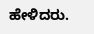ಹೇಳಿದರು.